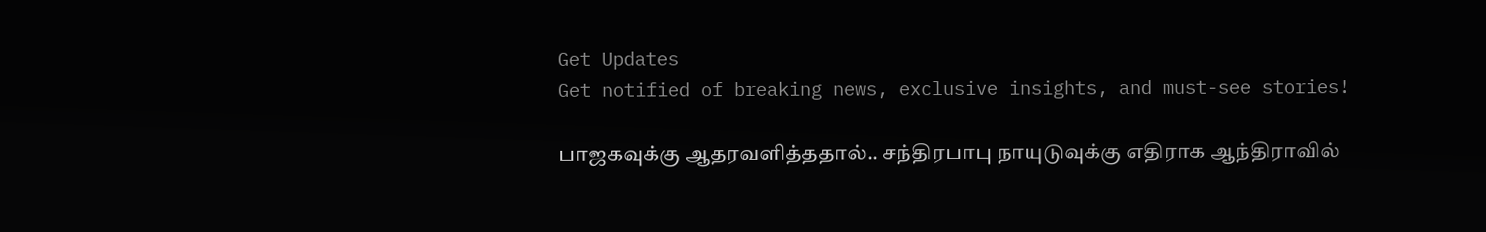Get Updates
Get notified of breaking news, exclusive insights, and must-see stories!

பாஜகவுக்கு ஆதரவளித்ததால்.. சந்திரபாபு நாயுடுவுக்கு எதிராக ஆந்திராவில்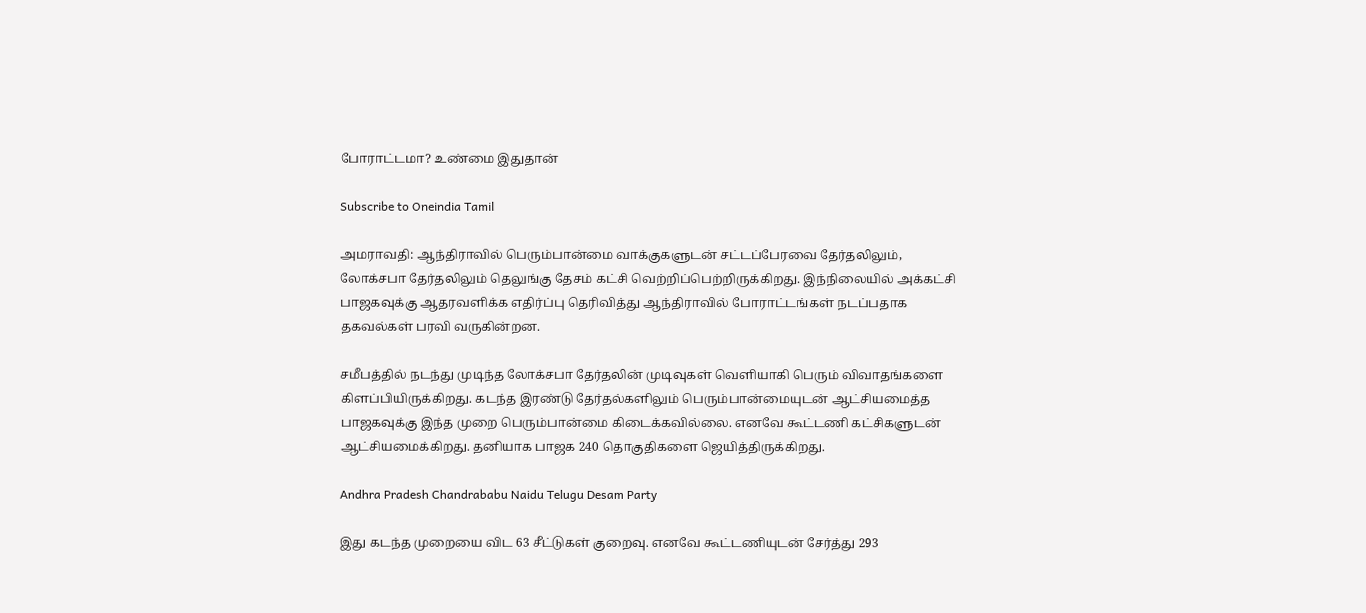போராட்டமா? உண்மை இதுதான்

Subscribe to Oneindia Tamil

அமராவதி: ஆந்திராவில் பெரும்பான்மை வாக்குகளுடன் சட்டப்பேரவை தேர்தலிலும், லோக்சபா தேர்தலிலும் தெலுங்கு தேசம் கட்சி வெற்றிப்பெற்றிருக்கிறது. இந்நிலையில் அக்கட்சி பாஜகவுக்கு ஆதரவளிக்க எதிர்ப்பு தெரிவித்து ஆந்திராவில் போராட்டங்கள் நடப்பதாக தகவல்கள் பரவி வருகின்றன.

சமீபத்தில் நடந்து முடிந்த லோக்சபா தேர்தலின் முடிவுகள் வெளியாகி பெரும் விவாதங்களை கிளப்பியிருக்கிறது. கடந்த இரண்டு தேர்தல்களிலும் பெரும்பான்மையுடன் ஆட்சியமைத்த பாஜகவுக்கு இந்த முறை பெரும்பான்மை கிடைக்கவில்லை. எனவே கூட்டணி கட்சிகளுடன் ஆட்சியமைக்கிறது. தனியாக பாஜக 240 தொகுதிகளை ஜெயித்திருக்கிறது.

Andhra Pradesh Chandrababu Naidu Telugu Desam Party

இது கடந்த முறையை விட 63 சீட்டுகள் குறைவு. எனவே கூட்டணியுடன் சேர்த்து 293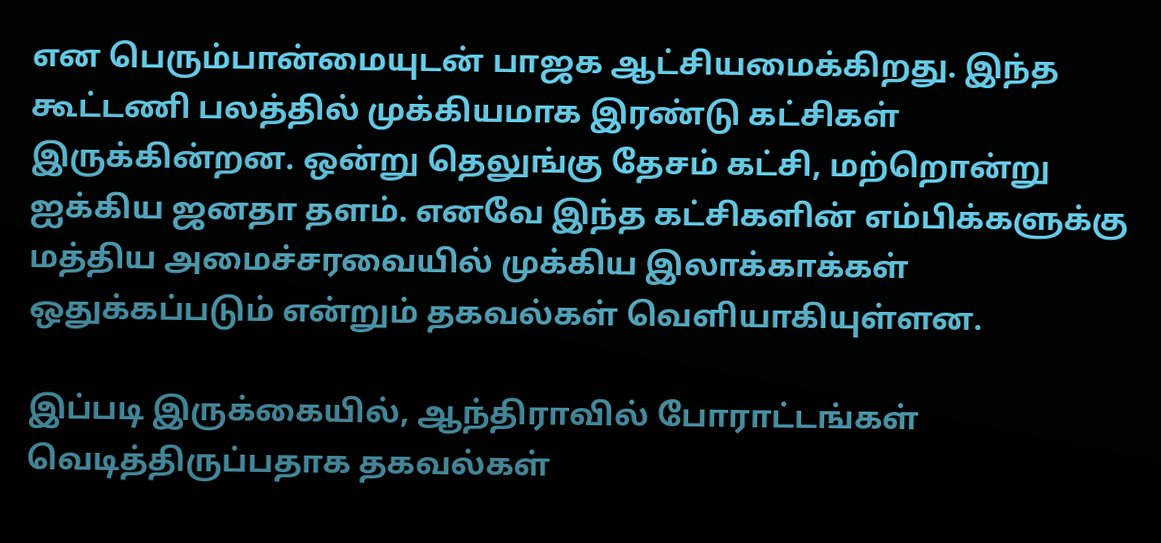என பெரும்பான்மையுடன் பாஜக ஆட்சியமைக்கிறது. இந்த கூட்டணி பலத்தில் முக்கியமாக இரண்டு கட்சிகள் இருக்கின்றன. ஒன்று தெலுங்கு தேசம் கட்சி, மற்றொன்று ஐக்கிய ஜனதா தளம். எனவே இந்த கட்சிகளின் எம்பிக்களுக்கு மத்திய அமைச்சரவையில் முக்கிய இலாக்காக்கள் ஒதுக்கப்படும் என்றும் தகவல்கள் வெளியாகியுள்ளன.

இப்படி இருக்கையில், ஆந்திராவில் போராட்டங்கள் வெடித்திருப்பதாக தகவல்கள்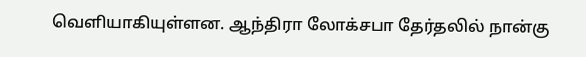வெளியாகியுள்ளன. ஆந்திரா லோக்சபா தேர்தலில் நான்கு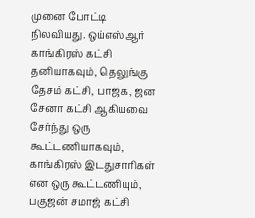முனை போட்டி நிலவியது. ஒய்எஸ்ஆர் காங்கிரஸ் கட்சி தனியாகவும், தெலுங்கு தேசம் கட்சி, பாஜக, ஜன சேனா கட்சி ஆகியவை சேர்ந்து ஒரு கூட்டணியாகவும், காங்கிரஸ் இடதுசாரிகள் என ஒரு கூட்டணியும், பகுஜன் சமாஜ் கட்சி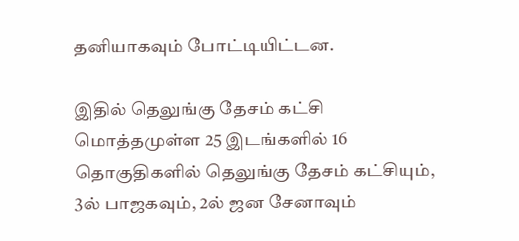தனியாகவும் போட்டியிட்டன.

இதில் தெலுங்கு தேசம் கட்சி மொத்தமுள்ள 25 இடங்களில் 16 தொகுதிகளில் தெலுங்கு தேசம் கட்சியும், 3ல் பாஜகவும், 2ல் ஜன சேனாவும்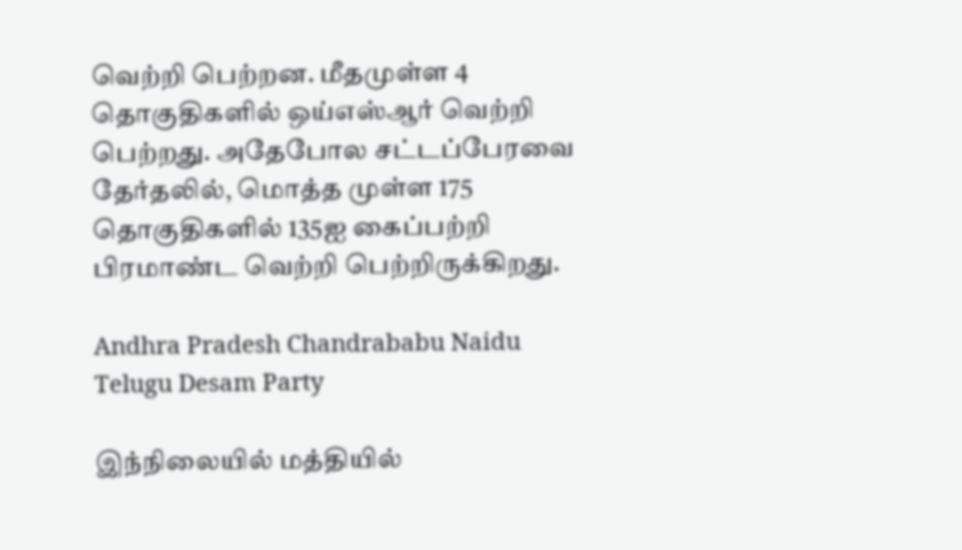வெற்றி பெற்றன. மீதமுள்ள 4 தொகுதிகளில் ஒய்எஸ்ஆர் வெற்றி பெற்றது. அதேபோல சட்டப்பேரவை தேர்தலில், மொத்த முள்ள 175 தொகுதிகளில் 135ஐ கைப்பற்றி பிரமாண்ட வெற்றி பெற்றிருக்கிறது.

Andhra Pradesh Chandrababu Naidu Telugu Desam Party

இந்நிலையில் மத்தியில்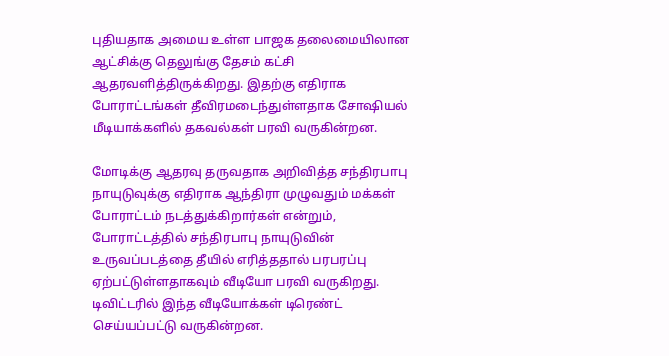புதியதாக அமைய உள்ள பாஜக தலைமையிலான ஆட்சிக்கு தெலுங்கு தேசம் கட்சி ஆதரவளித்திருக்கிறது. இதற்கு எதிராக போராட்டங்கள் தீவிரமடைந்துள்ளதாக சோஷியல் மீடியாக்களில் தகவல்கள் பரவி வருகின்றன.

மோடிக்கு ஆதரவு தருவதாக அறிவித்த சந்திரபாபு நாயுடுவுக்கு எதிராக ஆந்திரா முழுவதும் மக்கள் போராட்டம் நடத்துக்கிறார்கள் என்றும், போராட்டத்தில் சந்திரபாபு நாயுடுவின் உருவப்படத்தை தீயில் எரித்ததால் பரபரப்பு ஏற்பட்டுள்ளதாகவும் வீடியோ பரவி வருகிறது. டிவிட்டரில் இந்த வீடியோக்கள் டிரெண்ட் செய்யப்பட்டு வருகின்றன.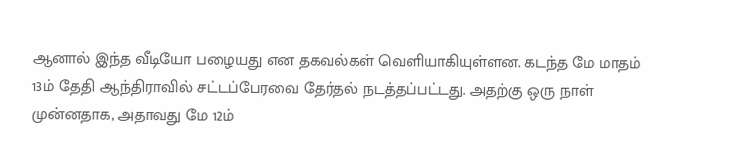ஆனால் இந்த வீடியோ பழையது என தகவல்கள் வெளியாகியுள்ளன. கடந்த மே மாதம் 13ம் தேதி ஆந்திராவில் சட்டப்பேரவை தேர்தல் நடத்தப்பட்டது. அதற்கு ஒரு நாள் முன்னதாக, அதாவது மே 12ம்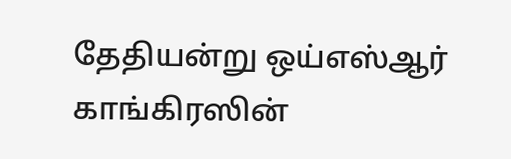தேதியன்று ஒய்எஸ்ஆர் காங்கிரஸின்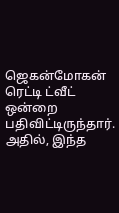ஜெகன்மோகன் ரெட்டி ட்வீட் ஒன்றை பதிவிட்டிருந்தார். அதில், இந்த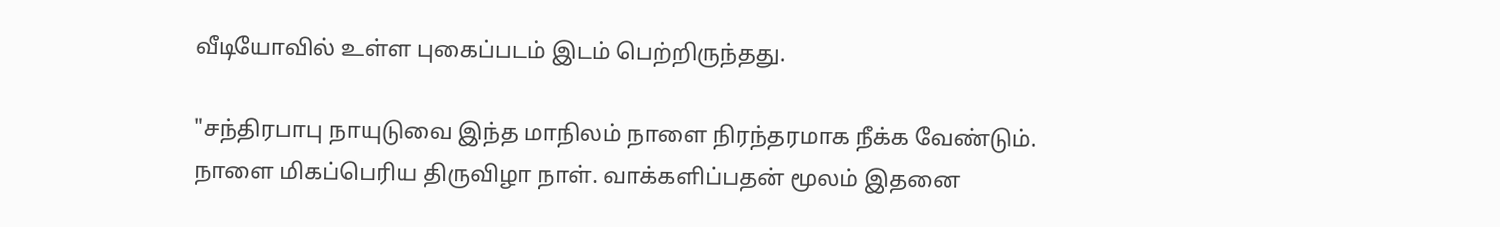வீடியோவில் உள்ள புகைப்படம் இடம் பெற்றிருந்தது.

"சந்திரபாபு நாயுடுவை இந்த மாநிலம் நாளை நிரந்தரமாக நீக்க வேண்டும். நாளை மிகப்பெரிய திருவிழா நாள். வாக்களிப்பதன் மூலம் இதனை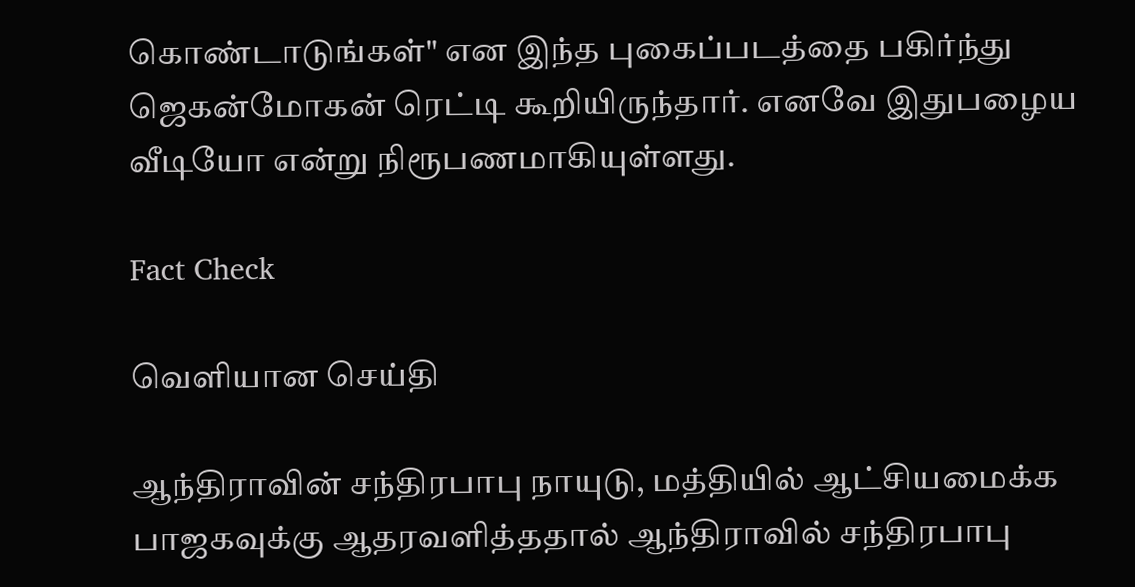கொண்டாடுங்கள்" என இந்த புகைப்படத்தை பகிர்ந்து ஜெகன்மோகன் ரெட்டி கூறியிருந்தார். எனவே இதுபழைய வீடியோ என்று நிரூபணமாகியுள்ளது.

Fact Check

வெளியான செய்தி

ஆந்திராவின் சந்திரபாபு நாயுடு, மத்தியில் ஆட்சியமைக்க பாஜகவுக்கு ஆதரவளித்ததால் ஆந்திராவில் சந்திரபாபு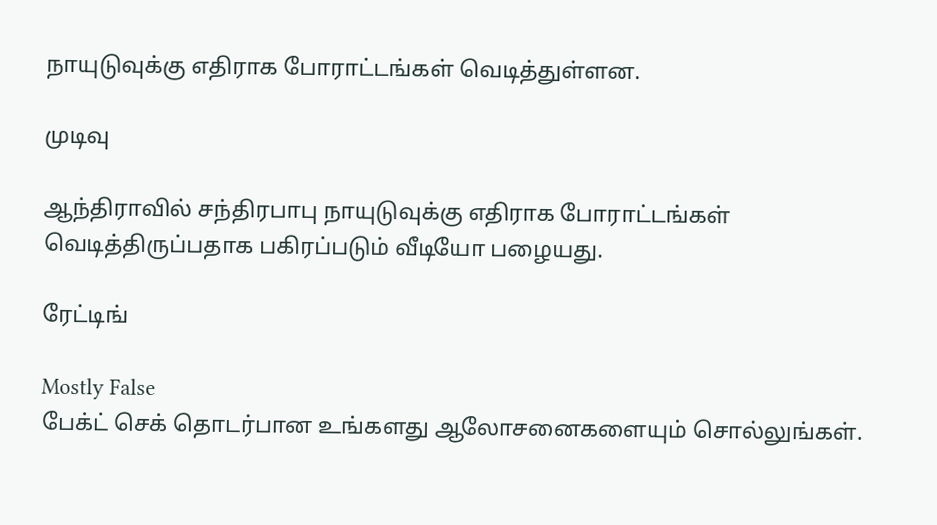நாயுடுவுக்கு எதிராக போராட்டங்கள் வெடித்துள்ளன.

முடிவு

ஆந்திராவில் சந்திரபாபு நாயுடுவுக்கு எதிராக போராட்டங்கள் வெடித்திருப்பதாக பகிரப்படும் வீடியோ பழையது.

ரேட்டிங்

Mostly False
பேக்ட் செக் தொடர்பான உங்களது ஆலோசனைகளையும் சொல்லுங்கள்.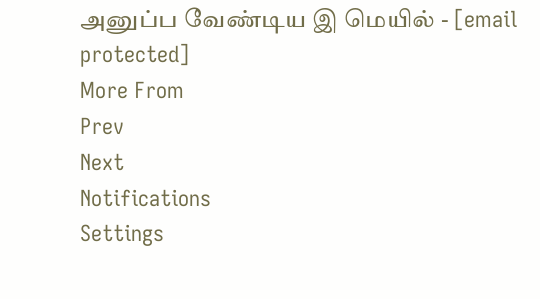அனுப்ப வேண்டிய இ மெயில் - [email protected]
More From
Prev
Next
Notifications
Settings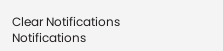Clear Notifications
Notifications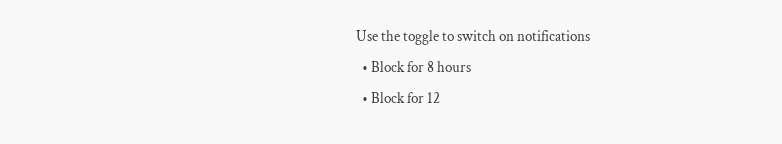Use the toggle to switch on notifications
  • Block for 8 hours
  • Block for 12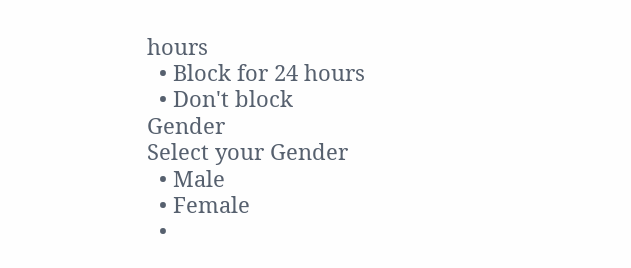hours
  • Block for 24 hours
  • Don't block
Gender
Select your Gender
  • Male
  • Female
  •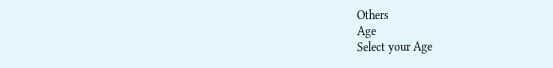Others
Age
Select your Age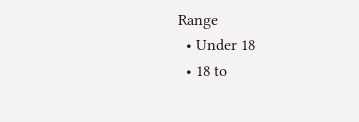Range
  • Under 18
  • 18 to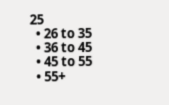25
  • 26 to 35
  • 36 to 45
  • 45 to 55
  • 55+